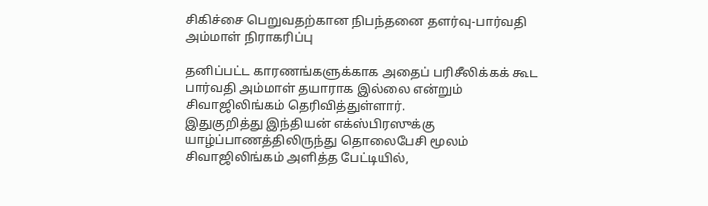சிகிச்சை பெறுவதற்கான நிபந்தனை தளர்வு-பார்வதி அம்மாள் நிராகரிப்பு

தனிப்பட்ட காரணங்களுக்காக அதைப் பரிசீலிக்கக் கூட பார்வதி அம்மாள் தயாராக இல்லை என்றும் சிவாஜிலிங்கம் தெரிவித்துள்ளார்.
இதுகுறித்து இந்தியன் எக்ஸ்பிரஸுக்கு யாழ்ப்பாணத்திலிருந்து தொலைபேசி மூலம் சிவாஜிலிங்கம் அளித்த பேட்டியில்,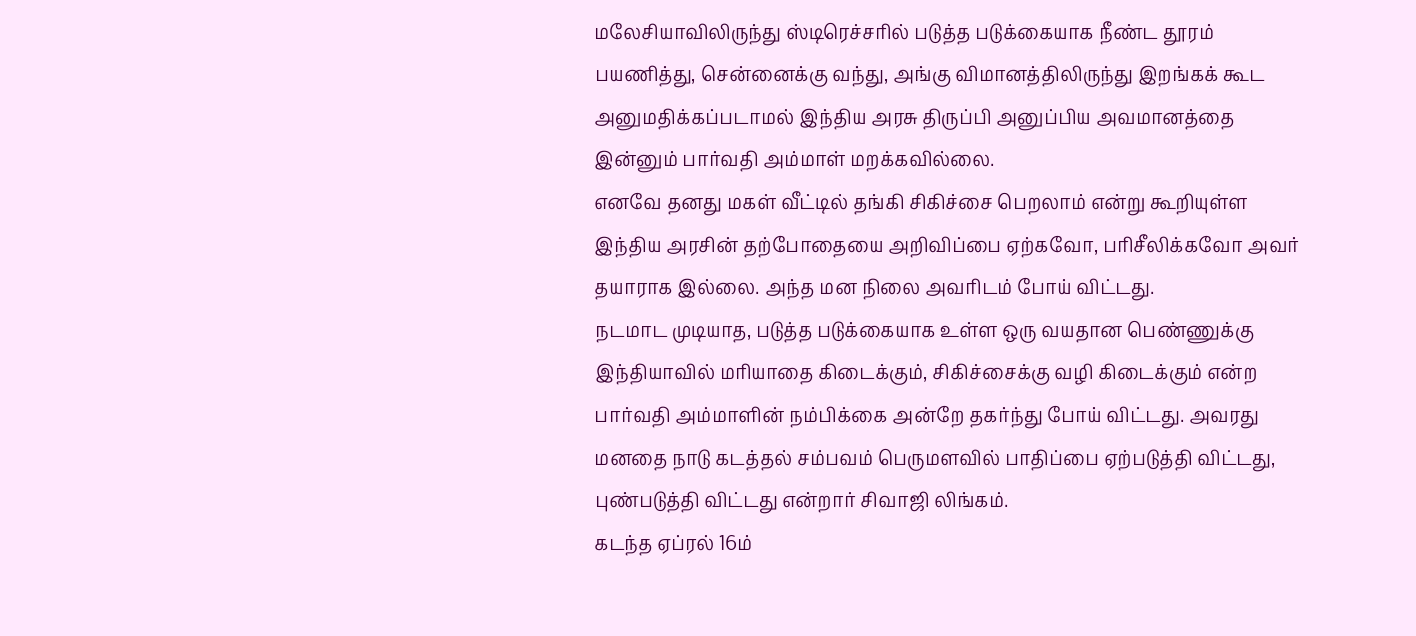மலேசியாவிலிருந்து ஸ்டிரெச்சரில் படுத்த படுக்கையாக நீண்ட தூரம் பயணித்து, சென்னைக்கு வந்து, அங்கு விமானத்திலிருந்து இறங்கக் கூட அனுமதிக்கப்படாமல் இந்திய அரசு திருப்பி அனுப்பிய அவமானத்தை இன்னும் பார்வதி அம்மாள் மறக்கவில்லை.
எனவே தனது மகள் வீட்டில் தங்கி சிகிச்சை பெறலாம் என்று கூறியுள்ள இந்திய அரசின் தற்போதையை அறிவிப்பை ஏற்கவோ, பரிசீலிக்கவோ அவர் தயாராக இல்லை. அந்த மன நிலை அவரிடம் போய் விட்டது.
நடமாட முடியாத, படுத்த படுக்கையாக உள்ள ஒரு வயதான பெண்ணுக்கு இந்தியாவில் மரியாதை கிடைக்கும், சிகிச்சைக்கு வழி கிடைக்கும் என்ற பார்வதி அம்மாளின் நம்பிக்கை அன்றே தகர்ந்து போய் விட்டது. அவரது மனதை நாடு கடத்தல் சம்பவம் பெருமளவில் பாதிப்பை ஏற்படுத்தி விட்டது, புண்படுத்தி விட்டது என்றார் சிவாஜி லிங்கம்.
கடந்த ஏப்ரல் 16ம்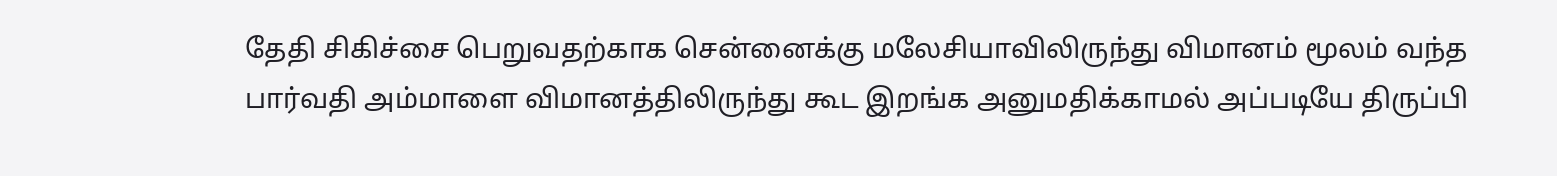தேதி சிகிச்சை பெறுவதற்காக சென்னைக்கு மலேசியாவிலிருந்து விமானம் மூலம் வந்த பார்வதி அம்மாளை விமானத்திலிருந்து கூட இறங்க அனுமதிக்காமல் அப்படியே திருப்பி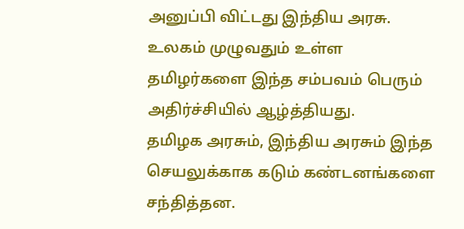அனுப்பி விட்டது இந்திய அரசு. உலகம் முழுவதும் உள்ள தமிழர்களை இந்த சம்பவம் பெரும் அதிர்ச்சியில் ஆழ்த்தியது.
தமிழக அரசும், இந்திய அரசும் இந்த செயலுக்காக கடும் கண்டனங்களை சந்தித்தன.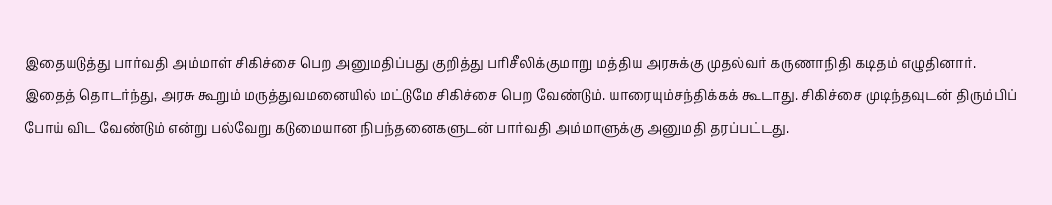இதையடுத்து பார்வதி அம்மாள் சிகிச்சை பெற அனுமதிப்பது குறித்து பரிசீலிக்குமாறு மத்திய அரசுக்கு முதல்வர் கருணாநிதி கடிதம் எழுதினார்.
இதைத் தொடர்ந்து, அரசு கூறும் மருத்துவமனையில் மட்டுமே சிகிச்சை பெற வேண்டும். யாரையும்சந்திக்கக் கூடாது. சிகிச்சை முடிந்தவுடன் திரும்பிப் போய் விட வேண்டும் என்று பல்வேறு கடுமையான நிபந்தனைகளுடன் பார்வதி அம்மாளுக்கு அனுமதி தரப்பட்டது.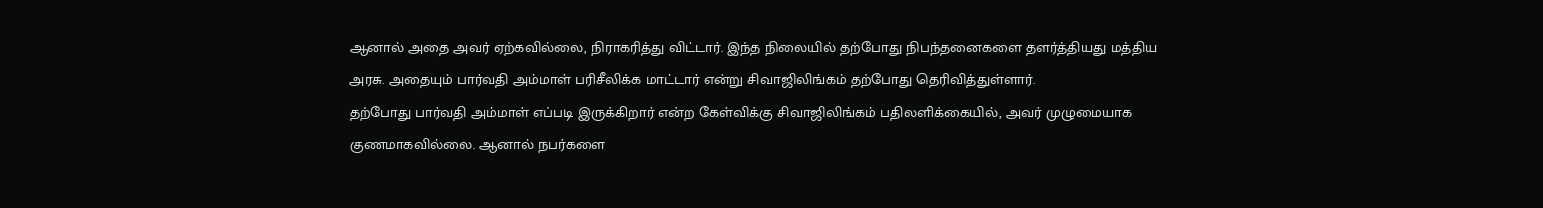ஆனால் அதை அவர் ஏற்கவில்லை, நிராகரித்து விட்டார். இந்த நிலையில் தற்போது நிபந்தனைகளை தளர்த்தியது மத்திய அரசு. அதையும் பார்வதி அம்மாள் பரிசீலிக்க மாட்டார் என்று சிவாஜிலிங்கம் தற்போது தெரிவித்துள்ளார்.
தற்போது பார்வதி அம்மாள் எப்படி இருக்கிறார் என்ற கேள்விக்கு சிவாஜிலிங்கம் பதிலளிக்கையில், அவர் முழுமையாக குணமாகவில்லை. ஆனால் நபர்களை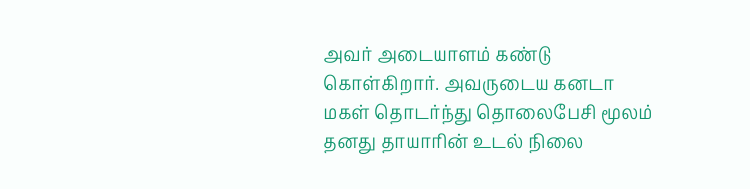அவர் அடையாளம் கண்டு கொள்கிறார். அவருடைய கனடா மகள் தொடர்ந்து தொலைபேசி மூலம் தனது தாயாரின் உடல் நிலை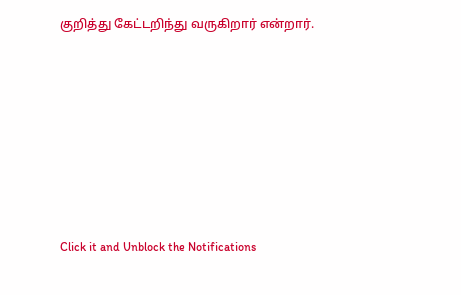குறித்து கேட்டறிந்து வருகிறார் என்றார்.












Click it and Unblock the Notifications